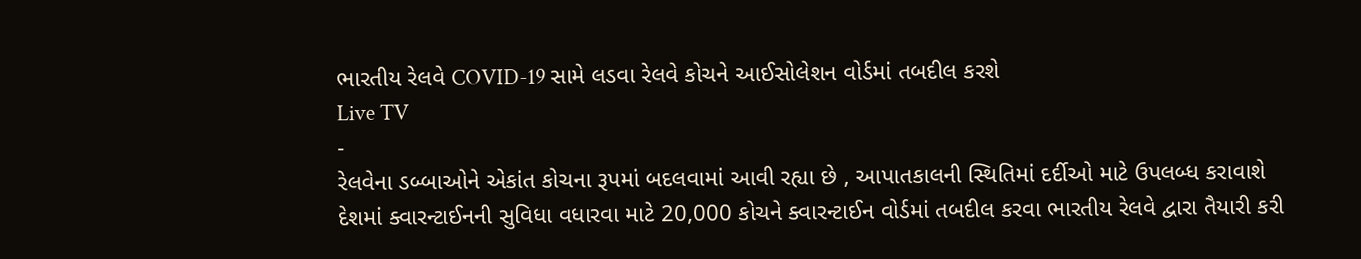ભારતીય રેલવે COVID-19 સામે લડવા રેલવે કોચને આઈસોલેશન વોર્ડમાં તબદીલ કરશે
Live TV
-
રેલવેના ડબ્બાઓને એકાંત કોચના રૂપમાં બદલવામાં આવી રહ્યા છે , આપાતકાલની સ્થિતિમાં દર્દીઓ માટે ઉપલબ્ધ કરાવાશે
દેશમાં ક્વારન્ટાઈનની સુવિધા વધારવા માટે 20,000 કોચને ક્વારન્ટાઈન વોર્ડમાં તબદીલ કરવા ભારતીય રેલવે દ્વારા તૈયારી કરી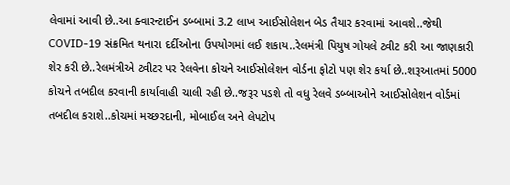લેવામાં આવી છે..આ ક્વારન્ટાઈન ડબ્બામાં 3.2 લાખ આઈસોલેશન બેડ તૈયાર કરવામાં આવશે..જેથી COVID-19 સંક્રમિત થનારા દર્દીઓના ઉપયોગમાં લઈ શકાય..રેલમંત્રી પિયુષ ગોયલે ટ્વીટ કરી આ જાણકારી શેર કરી છે..રેલમંત્રીએ ટ્વીટર પર રેલવેના કોચને આઈસોલેશન વોર્ડના ફોટો પણ શેર કર્યા છે..શરૂઆતમાં 5000 કોચને તબદીલ કરવાની કાર્યાવાહી ચાલી રહી છે..જરૂર પડશે તો વધુ રેલવે ડબ્બાઓને આઈસોલેશન વોર્ડમાં તબદીલ કરાશે..કોચમાં મચ્છરદાની, મોબાઈલ અને લેપટોપ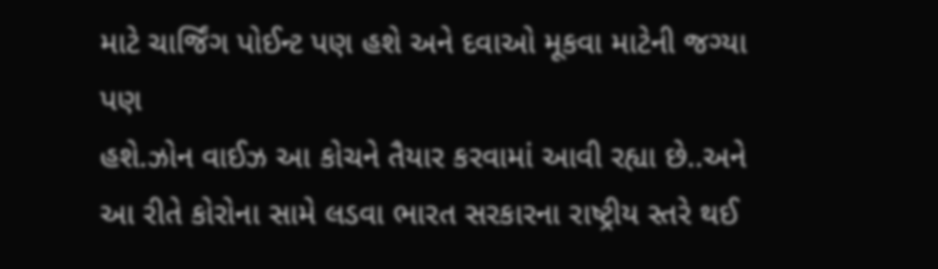માટે ચાર્જિંગ પોઈન્ટ પણ હશે અને દવાઓ મૂકવા માટેની જગ્યા પણ
હશે.ઝોન વાઈઝ આ કોચને તૈયાર કરવામાં આવી રહ્યા છે..અને આ રીતે કોરોના સામે લડવા ભારત સરકારના રાષ્ટ્રીય સ્તરે થઈ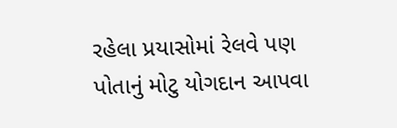રહેલા પ્રયાસોમાં રેલવે પણ પોતાનું મોટુ યોગદાન આપવા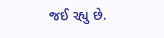જઈ રહ્યુ છે.